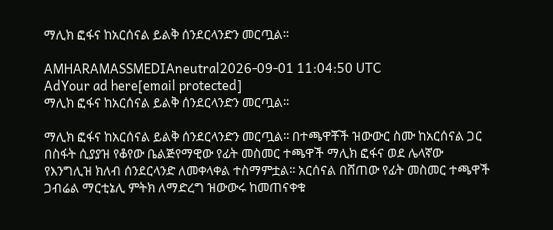ማሊክ ፎፋና ከአርሰናል ይልቅ ሰንደርላንድን መርጧል፡፡

AMHARAMASSMEDIAneutral2026-09-01 11:04:50 UTC
AdYour ad here[email protected]
ማሊክ ፎፋና ከአርሰናል ይልቅ ሰንደርላንድን መርጧል፡፡

ማሊክ ፎፋና ከአርሰናል ይልቅ ሰንደርላንድን መርጧል፡፡ በተጫዋቾች ዝውውር ስሙ ከአርሰናል ጋር በስፋት ሲያያዝ የቆየው ቤልጅየማዊው የፊት መስመር ተጫዋች ማሊክ ፎፋና ወደ ሌላኛው የእንግሊዝ ክለብ ሰንደርላንድ ለመቀላቀል ተስማምቷል፡፡ አርሰናል በሸጠው የፊት መስመር ተጫዋች ጋብሬል ማርቲኔሊ ምትክ ለማድረግ ዝውውሩ ከመጠናቀቁ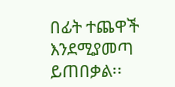በፊት ተጨዋች እንደሚያመጣ ይጠበቃል፡፡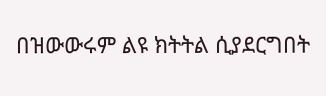በዝውውሩም ልዩ ክትትል ሲያደርግበት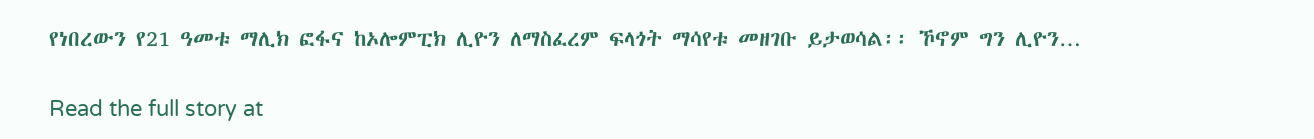የነበረውን የ21 ዓመቱ ማሊክ ፎፋና ከኦሎምፒክ ሊዮን ለማስፈረም ፍላጎት ማሳየቱ መዘገቡ ይታወሳል፡፡ ኾኖም ግን ሊዮን…

Read the full story at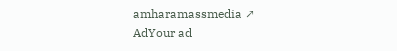amharamassmedia ↗
AdYour ad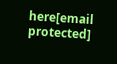here[email protected]